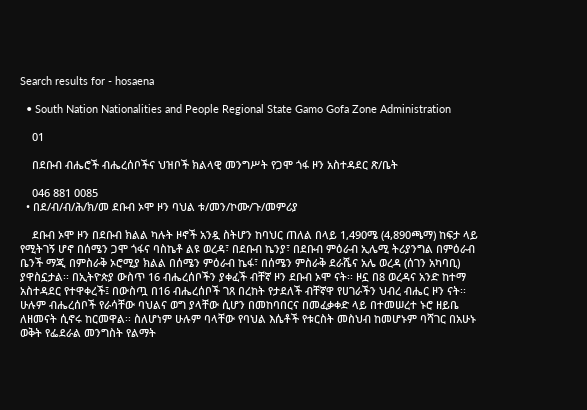Search results for - hosaena

  • South Nation Nationalities and People Regional State Gamo Gofa Zone Administration

    01

    በደቡብ ብሔሮች ብሔረሰቦችና ህዝቦች ክልላዊ መንግሥት የጋሞ ጎፋ ዞን አስተዳደር ጽ/ቤት

    046 881 0085
  • በደ/ብ/ብ/ሕ/ክ/መ ደቡብ ኦሞ ዞን ባህል ቱ/መን/ኮሙ/ጉ/መምሪያ

    ደቡብ ኦሞ ዞን በደቡብ ክልል ካሉት ዞኖች አንዷ ስትሆን ከባህር ጠለል በላይ 1,490ሜ (4,890ጫማ) ከፍታ ላይ የሚትገኝ ሆኖ በሰሜን ጋሞ ጎፋና ባስኬቶ ልዩ ወረዳ፣ በደቡብ ኬንያ፣ በደቡብ ምዕራብ ኢሌሚ ትሪያንግል በምዕራብ ቤንች ማጂ በምስራቅ ኦሮሚያ ክልል በሰሜን ምዕራብ ኬፋ፣ በሰሜን ምስራቅ ደራሼና አሌ ወረዳ (ሰገን አካባቢ) ያዋስኗታል፡፡ በኢትዮጵያ ውስጥ 16 ብሔረሰቦችን ያቀፈች ብቸኛ ዞን ደቡብ ኦሞ ናት፡፡ ዞኗ በ8 ወረዳና አንድ ከተማ አስተዳደር የተዋቀረች፤ በውስጧ በ16 ብሔረሰቦች ገጸ በረከት የታደለች ብቸኛዋ የሀገራችን ህብረ ብሔር ዞን ናት፡፡ ሁሉም ብሔረሰቦች የራሳቸው ባህልና ወግ ያላቸው ሲሆን በመከባበርና በመፈቃቀድ ላይ በተመሠረተ ኑሮ ዘይቤ ለዘመናት ሲኖሩ ከርመዋል፡፡ ስለሆነም ሁሉም ባላቸው የባህል እሴቶች የቱርስት መስህብ ከመሆኑም ባሻገር በአሁኑ ወቅት የፌደራል መንግስት የልማት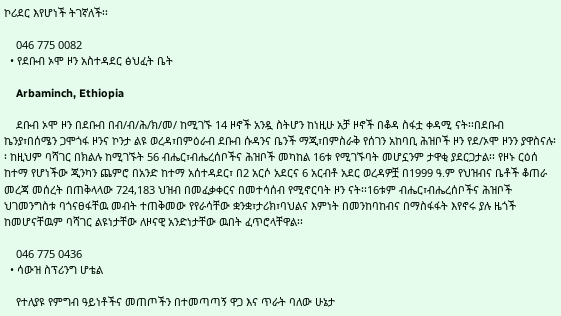ኮሪደር እየሆነች ትገኛለች፡፡

    046 775 0082
  • የደቡብ ኦሞ ዞን አስተዳደር ፅህፈት ቤት

    Arbaminch, Ethiopia

    ደቡብ ኦሞ ዞን በደቡብ በብ/ብ/ሕ/ክ/መ/ ከሚገኙ 14 ዞኖች አንዷ ስትሆን ከነዚሁ አቻ ዞኖች በቆዳ ስፋቷ ቀዳሚ ናት፡፡በደቡብ ኬንያ፣በሰሜን ጋሞጎፋ ዞንና ኮንታ ልዩ ወረዳ፣በምዕራብ ደቡብ ሱዳንና ቤንች ማጂ፣በምስራቅ የሰገን አከባቢ ሕዝቦች ዞን የደ/ኦሞ ዞንን ያዋስናሉ፡፡ ከዚህም ባሻገር በክልሉ ከሚገኙት 56 ብሔር፣ብሔረሰቦችና ሕዝቦች መካከል 16ቱ የሚገኙባት መሆኗንም ታዋቂ ያደርጋታል፡፡ የዞኑ ርዕሰ ከተማ የሆነችው ጂንካን ጨምሮ በአንድ ከተማ አሰተዳደር፣ በ2 አርሶ አደርና 6 አርብቶ አደር ወረዳዎቿ በ1999 ዓ.ም የህዝብና ቤቶች ቆጠራ መረጃ መሰረት በጠቅላላው 724,183 ህዝብ በመፈቃቀርና በመተሳሰብ የሚኖርባት ዞን ናት፡፡16ቱም ብሔር፣ብሔረሰቦችና ሕዝቦች ህገመንግስቱ ባጎናፀፋቸዉ መብት ተጠቅመው የየራሳቸው ቋንቋ፣ታሪክ፣ባህልና እምነት በመንከባከብና በማስፋፋት እየኖሩ ያሉ ዜጎች ከመሆናቸዉም ባሻገር ልዩነታቸው ለዞናዊ አንድነታቸው ዉበት ፈጥሮላቸዋል፡፡

    046 775 0436
  • ሳውዝ ስፕሪንግ ሆቴል

    የተለያዩ የምግብ ዓይነቶችና መጠጦችን በተመጣጣኝ ዋጋ እና ጥራት ባለው ሁኔታ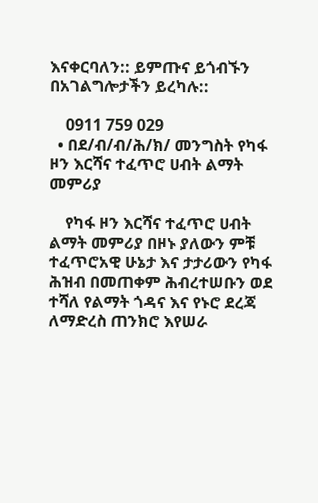እናቀርባለን:: ይምጡና ይጎብኙን በአገልግሎታችን ይረካሉ::

    0911 759 029
  • በደ/ብ/ብ/ሕ/ክ/ መንግስት የካፋ ዞን እርሻና ተፈጥሮ ሀብት ልማት መምሪያ

    የካፋ ዞን እርሻና ተፈጥሮ ሀብት ልማት መምሪያ በዞኑ ያለውን ምቹ ተፈጥሮአዊ ሁኔታ እና ታታሪውን የካፋ ሕዝብ በመጠቀም ሕብረተሠቡን ወደ ተሻለ የልማት ጎዳና እና የኑሮ ደረጃ ለማድረስ ጠንክሮ እየሠራ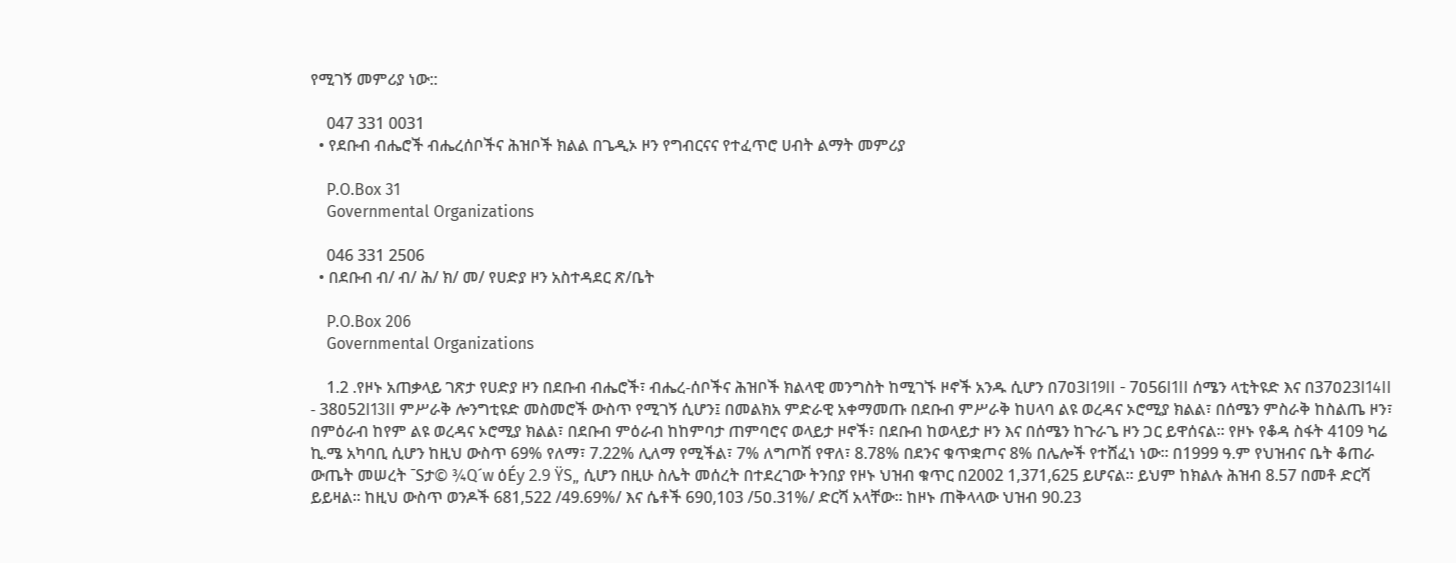የሚገኝ መምሪያ ነው::

    047 331 0031
  • የደቡብ ብሔሮች ብሔረሰቦችና ሕዝቦች ክልል በጌዲኦ ዞን የግብርናና የተፈጥሮ ሀብት ልማት መምሪያ

    P.O.Box 31
    Governmental Organizations

    046 331 2506
  • በደቡብ ብ/ ብ/ ሕ/ ክ/ መ/ የሀድያ ዞን አስተዳደር ጽ/ቤት

    P.O.Box 206
    Governmental Organizations

    1.2 .የዞኑ አጠቃላይ ገጽታ የሀድያ ዞን በደቡብ ብሔሮች፣ ብሔረ-ሰቦችና ሕዝቦች ክልላዊ መንግስት ከሚገኙ ዞኖች አንዱ ሲሆን በ7ዐ3I19II - 7ዐ56I1II ሰሜን ላቲትዩድ እና በ37ዐ23I14II - 38ዐ52I13II ምሥራቅ ሎንግቲዩድ መስመሮች ውስጥ የሚገኝ ሲሆን፤ በመልክአ ምድራዊ አቀማመጡ በደቡብ ምሥራቅ ከሀላባ ልዩ ወረዳና ኦሮሚያ ክልል፣ በሰሜን ምስራቅ ከስልጤ ዞን፣ በምዕራብ ከየም ልዩ ወረዳና ኦሮሚያ ክልል፣ በደቡብ ምዕራብ ከከምባታ ጠምባሮና ወላይታ ዞኖች፣ በደቡብ ከወላይታ ዞን እና በሰሜን ከጉራጌ ዞን ጋር ይዋሰናል። የዞኑ የቆዳ ስፋት 4109 ካሬ ኪ.ሜ አካባቢ ሲሆን ከዚህ ውስጥ 69% የለማ፣ 7.22% ሊለማ የሚችል፣ 7% ለግጦሽ የዋለ፣ 8.78% በደንና ቁጥቋጦና 8% በሌሎች የተሸፈነ ነው፡፡ በ1999 ዓ.ም የህዝብና ቤት ቆጠራ ውጤት መሠረት ¯Sታ© ¾Q´w ዕÉу 2.9 ŸS„ ሲሆን በዚሁ ስሌት መሰረት በተደረገው ትንበያ የዞኑ ህዝብ ቁጥር በ2002 1,371,625 ይሆናል፡፡ ይህም ከክልሉ ሕዝብ 8.57 በመቶ ድርሻ ይይዛል፡፡ ከዚህ ውስጥ ወንዶች 681,522 /49.69%/ እና ሴቶች 690,103 /5ዐ.31%/ ድርሻ አላቸው፡፡ ከዞኑ ጠቅላላው ህዝብ 90.23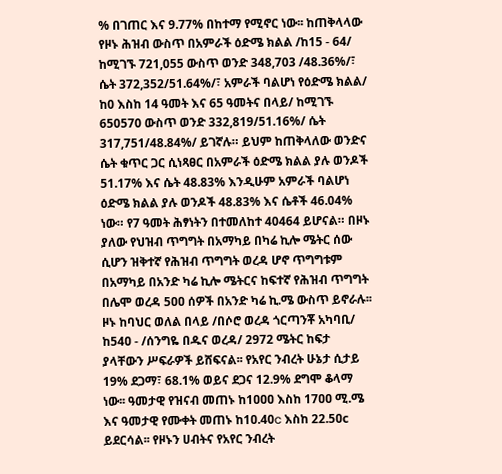% በገጠር እና 9.77% በከተማ የሚኖር ነው፡፡ ከጠቅላላው የዞኑ ሕዝብ ውስጥ በአምራች ዕድሜ ክልል /ከ15 - 64/ ከሚገኙ 721,055 ውስጥ ወንድ 348,703 /48.36%/፣ ሴት 372,352/51.64%/፣ አምራች ባልሆነ የዕድሜ ክልል/ ከ0 እስከ 14 ዓመት እና 65 ዓመትና በላይ/ ከሚገኙ 650570 ውስጥ ወንድ 332,819/51.16%/ ሴት 317,751/48.84%/ ይገኛሉ። ይህም ከጠቅላለው ወንድና ሴት ቁጥር ጋር ሲነጻፀር በአምራች ዕድሜ ክልል ያሉ ወንዶች 51.17% እና ሴት 48.83% እንዲሁም አምራች ባልሆነ ዕድሜ ክልል ያሉ ወንዶች 48.83% እና ሴቶች 46.04% ነው። የ7 ዓመት ሕፃነትን በተመለከተ 40464 ይሆናል። በዞኑ ያለው የህዝብ ጥግግት በአማካይ በካሬ ኪሎ ሜትር ሰው ሲሆን ዝቅተኛ የሕዝብ ጥግግት ወረዳ ሆኖ ጥግግቱም በአማካይ በአንድ ካሬ ኪሎ ሜትርና ከፍተኛ የሕዝብ ጥግግት በሌሞ ወረዳ 5ዐዐ ሰዎች በአንድ ካሬ ኪ.ሜ ውስጥ ይኖራሉ፡፡ ዞኑ ከባህር ወለል በላይ /በሶሮ ወረዳ ጎርጣንቾ አካባቢ/ ከ54ዐ - /ሰንግዬ በዱና ወረዳ/ 2972 ሜትር ከፍታ ያላቸውን ሥፍራዎች ይሸፍናል፡፡ የአየር ንብረት ሁኔታ ሲታይ 19% ደጋማ፣ 68.1% ወይና ደጋና 12.9% ደግሞ ቆላማ ነው፡፡ ዓመታዊ የዝናብ መጠኑ ከ1ዐዐዐ እስከ 17ዐዐ ሚ.ሜ እና ዓመታዊ የሙቀት መጠኑ ከ1ዐ.40c እስከ 22.5ዐc ይደርሳል፡፡ የዞኑን ሀብትና የአየር ንብረት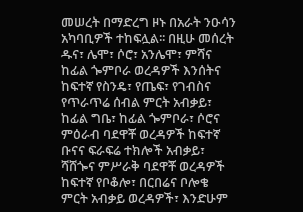መሠረት በማድረግ ዞኑ በአራት ንዑሳን አካባቢዎች ተከፍሏል፡፡ በዚሁ መሰረት ዱና፣ ሌሞ፣ ሶሮ፣ አንሌሞ፣ ምሻና ከፊል ጐምቦራ ወረዳዎች እንሰትና ከፍተኛ የስንዴ፣ የጤፍ፣ የገብስና የጥራጥሬ ሰብል ምርት አብቃይ፣ ከፊል ግቤ፣ ከፊል ጐምቦራ፣ ሶሮና ምዕራብ ባደዋቾ ወረዳዎች ከፍተኛ ቡናና ፍራፍሬ ተክሎች አብቃይ፣ ሻሸጐና ምሥራቅ ባደዋቾ ወረዳዎች ከፍተኛ የቦቆሎ፣ በርበሬና ቦሎቄ ምርት አብቃይ ወረዳዎች፣ እንድሁም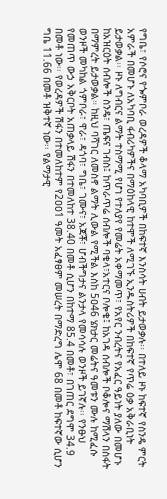የግቤ፣ የሶሮና የጐምቦራ ወረዳዎች ቆላማ አካባቢዎች በከፍተኛ እንስሳት ሀብት ይታወቃሉ፡፡ በተለይ ዞኑ ከፍተኛ የስንዴ ምርት አምራች በመሆኑ ለአካባቢ ፋብሪካዎችና በማዕከላዊ ከተሞች ለሚገኙ ኢንዱስትሪዎች በከፍተኛ የጥሬ ዕቃ አቅራቢነት ይታወቃል፡፡ ዞኑ ለግብርና ልማት ተስማሚ የሆነ የተለያየ የመሬት አቀማመጥ፣ የአየር ንብረትና የአፈር ዓይነት ያለው በመሆኑ ከአዝርዕት ሰብሎች ስንዴ፣ ጤፍና ገብስ፤ ከጥራጥሬ ሰብሎች ባቄላ፣አተርና ቦሎቄ፤ ከአገዳ ሰብሎች ቦቆሎና ማሽላን በስፋት በማምረት ይታወቃል። ከዚህ ባሻገር ለመስኖ ልማት ሊውል የሚችል እስከ 5ዐ46 ሄክታር መሬትና ዓመቱን ሙሉ ከሚፈሱ ወንዞች መካከል ጎምቦራ፣ ዋራ፣ ዳጎባ፣ ግቤ፣ ገሙና፣ አጃቾ፣ ሆብችግታና ልንታላ የመሳሳሉ ወንዞች ይገኛሉ፡፡ የንፁህ የመጠጥ ውኃ አቅርቦት አጠቃላይ ሽፋን በተመለከተ 38.40 በመቶ ሲሆን በከተማ 85.4 በመቶ፣ በገጠር ደግሞ 34.9 በመቶ ነው፡፡ የወረዳዎች ሽፋን በተመለከተም የ2ዐዐ1 ዓመት አፈፃፀም መሠረት በማድረግ ሌሞ 68 በመቶ ከፍተኛው ሲሆን ግቤ 11.66 በመቶ ዝቅተኛ ነው፡፡ የልማታዊ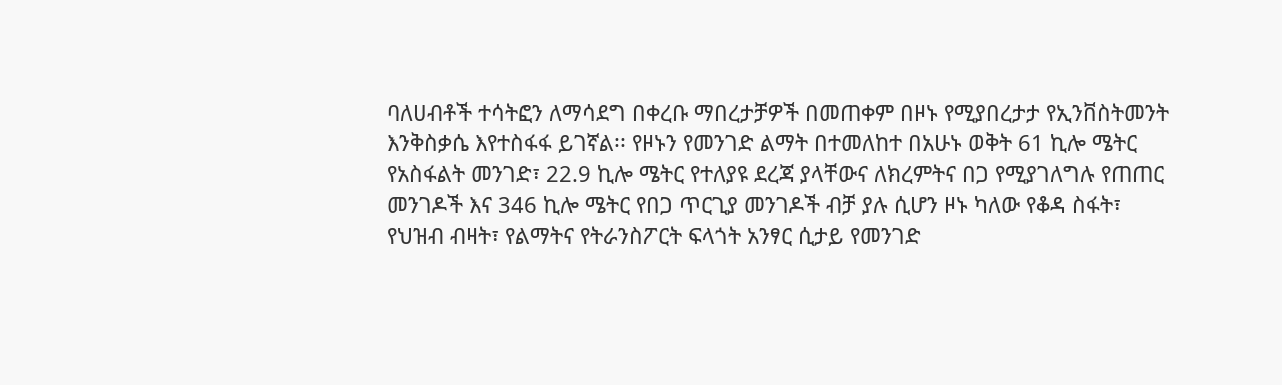ባለሀብቶች ተሳትፎን ለማሳደግ በቀረቡ ማበረታቻዎች በመጠቀም በዞኑ የሚያበረታታ የኢንቨስትመንት እንቅስቃሴ እየተስፋፋ ይገኛል፡፡ የዞኑን የመንገድ ልማት በተመለከተ በአሁኑ ወቅት 61 ኪሎ ሜትር የአስፋልት መንገድ፣ 22.9 ኪሎ ሜትር የተለያዩ ደረጃ ያላቸውና ለክረምትና በጋ የሚያገለግሉ የጠጠር መንገዶች እና 346 ኪሎ ሜትር የበጋ ጥርጊያ መንገዶች ብቻ ያሉ ሲሆን ዞኑ ካለው የቆዳ ስፋት፣ የህዝብ ብዛት፣ የልማትና የትራንስፖርት ፍላጎት አንፃር ሲታይ የመንገድ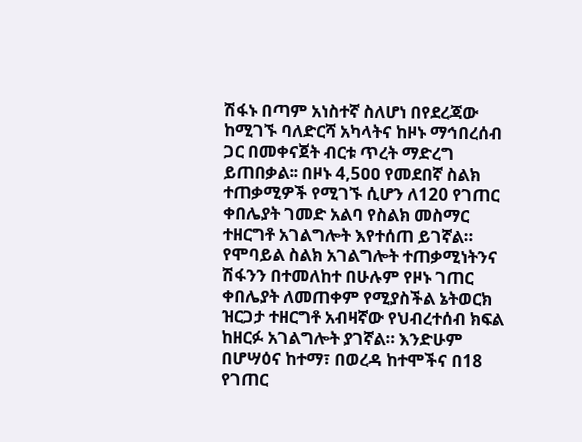ሽፋኑ በጣም አነስተኛ ስለሆነ በየደረጃው ከሚገኙ ባለድርሻ አካላትና ከዞኑ ማኅበረሰብ ጋር በመቀናጀት ብርቱ ጥረት ማድረግ ይጠበቃል፡፡ በዞኑ 4,5ዐዐ የመደበኛ ስልክ ተጠቃሚዎች የሚገኙ ሲሆን ለ120 የገጠር ቀበሌያት ገመድ አልባ የስልክ መስማር ተዘርግቶ አገልግሎት እየተሰጠ ይገኛል። የሞባይል ስልክ አገልግሎት ተጠቃሚነትንና ሽፋንን በተመለከተ በሁሉም የዞኑ ገጠር ቀበሌያት ለመጠቀም የሚያስችል ኔትወርክ ዝርጋታ ተዘርግቶ አብዛኛው የህብረተሰብ ክፍል ከዘርፉ አገልግሎት ያገኛል። እንድሁም በሆሣዕና ከተማ፣ በወረዳ ከተሞችና በ18 የገጠር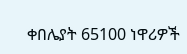ቀበሌያት 65100 ነዋሪዎች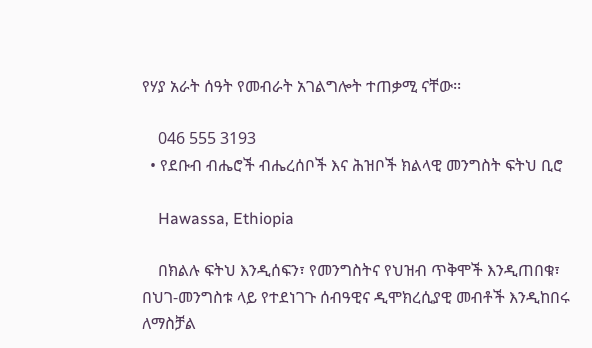የሃያ አራት ሰዓት የመብራት አገልግሎት ተጠቃሚ ናቸው፡፡

    046 555 3193
  • የደቡብ ብሔሮች ብሔረሰቦች እና ሕዝቦች ክልላዊ መንግስት ፍትህ ቢሮ

    Hawassa, Ethiopia

    በክልሉ ፍትህ እንዲሰፍን፣ የመንግስትና የህዝብ ጥቅሞች እንዲጠበቁ፣ በህገ-መንግስቱ ላይ የተደነገጉ ሰብዓዊና ዲሞክረሲያዊ መብቶች እንዲከበሩ ለማስቻል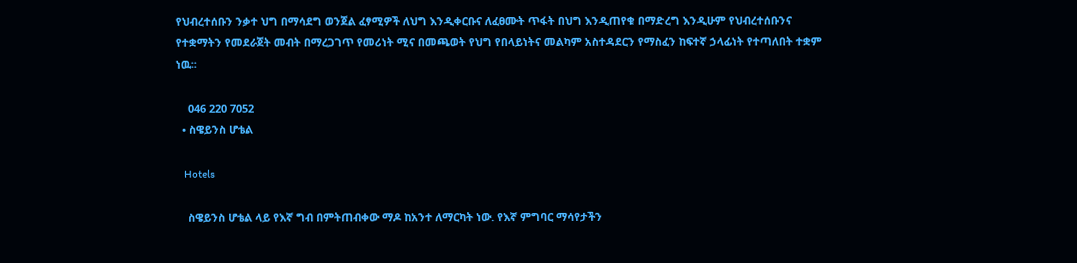የህብረተሰቡን ንቃተ ህግ በማሳደግ ወንጀል ፈፃሚዎች ለህግ እንዲቀርቡና ለፈፀሙት ጥፋት በህግ እንዲጠየቁ በማድረግ እንዲሁም የህብረተሰቡንና የተቋማትን የመደራጀት መብት በማረጋገጥ የመሪነት ሚና በመጫወት የህግ የበላይነትና መልካም አስተዳደርን የማስፈን ከፍተኛ ኃላፊነት የተጣለበት ተቋም ነዉ፡፡

    046 220 7052
  • ስዌይንስ ሆቴል

    Hotels

    ስዌይንስ ሆቴል ላይ የእኛ ግብ በምትጠብቀው ማዶ ከአንተ ለማርካት ነው. የእኛ ምግባር ማሳየታችን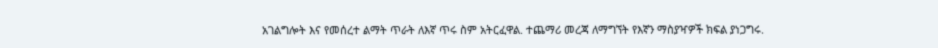አገልግሎት እና የመሰረተ ልማት ጥራት ለእኛ ጥሩ ስም አትርፈዋል. ተጨማሪ መረጃ ለማግኘት የእኛን ማስያዣዎች ክፍል ያነጋግሩ.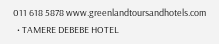011 618 5878 www.greenlandtoursandhotels.com
  • TAMERE DEBEBE HOTEL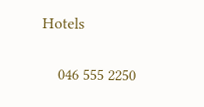Hotels

    046 555 2250